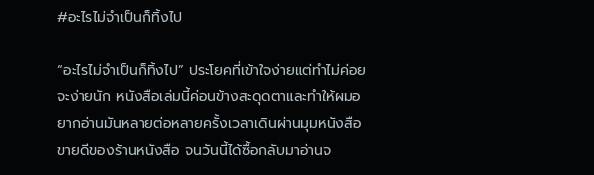#อะไรไม่จำเป็นก็ทิ้งไป

“อะไรไม่จำเป็นก็ทิ้งไป” ประโยคที่เข้าใจง่ายแต่ทำไม่ค่อยจะง่ายนัก หนังสือเล่มนี้ค่อนข้างสะดุดตาและทำให้ผมอยากอ่านมันหลายต่อหลายครั้งเวลาเดินผ่านมุมหนังสือขายดีของร้านหนังสือ จนวันนี้ได้ซื้อกลับมาอ่านจ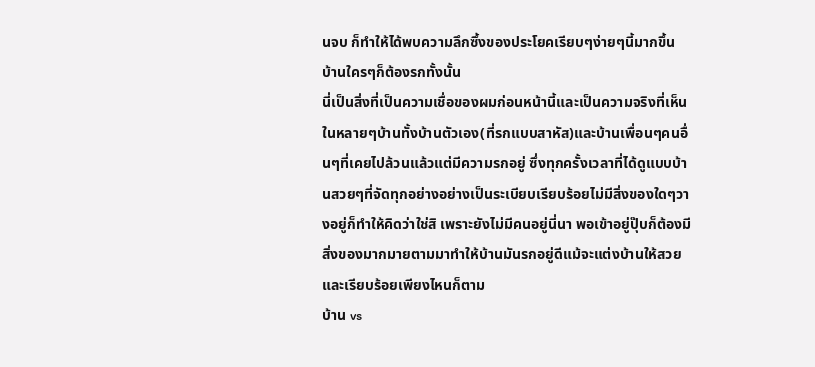นจบ ก็ทำให้ได้พบความลึกซึ้งของประโยคเรียบๆง่ายๆนี้มากขึ้น
บ้านใครๆก็ต้องรกทั้งนั้น
นี่เป็นสิ่งที่เป็นความเชื่อของผมก่อนหน้านี้และเป็นความจริงที่เห็นในหลายๆบ้านทั้งบ้านตัวเอง(ที่รกแบบสาหัส)และบ้านเพื่อนๆคนอื่นๆที่เคยไปล้วนแล้วแต่มีความรกอยู่ ซึ่งทุกครั้งเวลาที่ได้ดูแบบบ้านสวยๆที่จัดทุกอย่างอย่างเป็นระเบียบเรียบร้อยไม่มีสิ่งของใดๆวางอยู่ก็ทำให้คิดว่าใช่สิ เพราะยังไม่มีคนอยู่นี่นา พอเข้าอยู่ปุ๊บก็ต้องมีสิ่งของมากมายตามมาทำให้บ้านมันรกอยู่ดีแม้จะแต่งบ้านให้สวยและเรียบร้อยเพียงไหนก็ตาม
บ้าน vs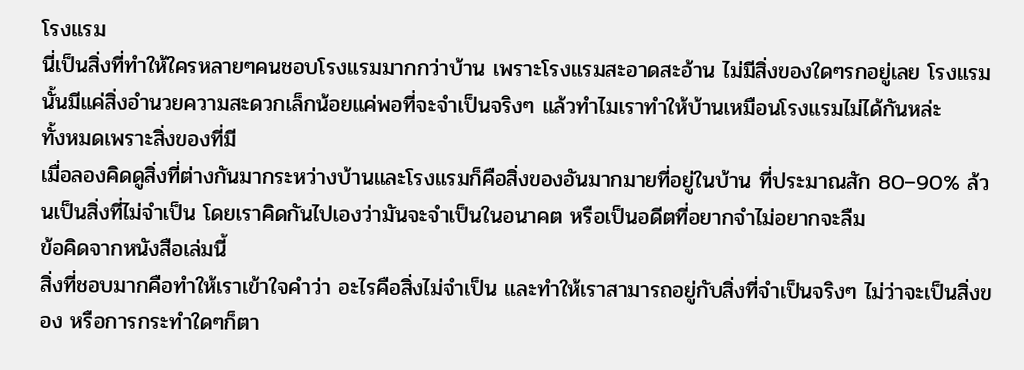โรงแรม
นี่เป็นสิ่งที่ทำให้ใครหลายๆคนชอบโรงแรมมากกว่าบ้าน เพราะโรงแรมสะอาดสะอ้าน ไม่มีสิ่งของใดๆรกอยู่เลย โรงแรมนั้นมีแค่สิ่งอำนวยความสะดวกเล็กน้อยแค่พอที่จะจำเป็นจริงๆ แล้วทำไมเราทำให้บ้านเหมือนโรงแรมไม่ได้กันหล่ะ
ทั้งหมดเพราะสิ่งของที่มี
เมื่อลองคิดดูสิ่งที่ต่างกันมากระหว่างบ้านและโรงแรมก็คือสิ่งของอันมากมายที่อยู่ในบ้าน ที่ประมาณสัก 80–90% ล้วนเป็นสิ่งที่ไม่จำเป็น โดยเราคิดกันไปเองว่ามันจะจำเป็นในอนาคต หรือเป็นอดีตที่อยากจำไม่อยากจะลืม
ข้อคิดจากหนังสือเล่มนี้
สิ่งที่ชอบมากคือทำให้เราเข้าใจคำว่า อะไรคือสิ่งไม่จำเป็น และทำให้เราสามารถอยู่กับสิ่งที่จำเป็นจริงๆ ไม่ว่าจะเป็นสิ่งของ หรือการกระทำใดๆก็ตา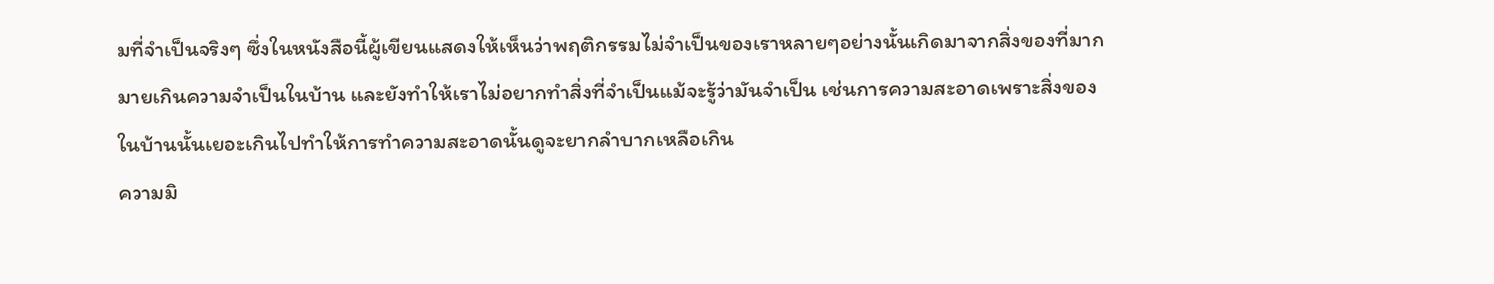มที่จำเป็นจริงๆ ซึ่งในหนังสือนี้ผู้เขียนแสดงให้เห็นว่าพฤติกรรมไม่จำเป็นของเราหลายๆอย่างนั้นเกิดมาจากสิ่งของที่มากมายเกินความจำเป็นในบ้าน และยังทำให้เราไม่อยากทำสิ่งที่จำเป็นแม้จะรู้ว่ามันจำเป็น เช่นการความสะอาดเพราะสิ่งของในบ้านนั้นเยอะเกินไปทำให้การทำความสะอาดนั้นดูจะยากลำบากเหลือเกิน
ความมิ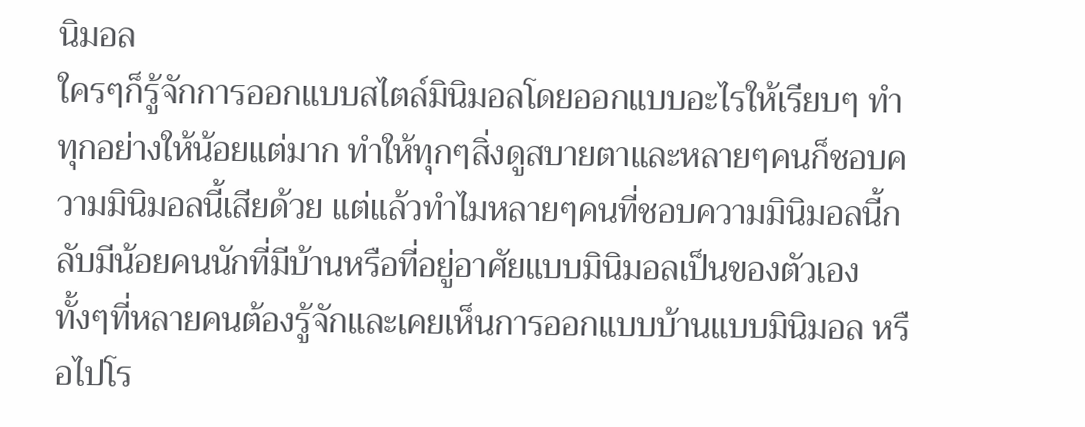นิมอล
ใครๆก็รู้จักการออกแบบสไตล์มินิมอลโดยออกแบบอะไรให้เรียบๆ ทำทุกอย่างให้น้อยแต่มาก ทำให้ทุกๆสิ่งดูสบายตาและหลายๆคนก็ชอบความมินิมอลนี้เสียด้วย แต่แล้วทำไมหลายๆคนที่ชอบความมินิมอลนี้กลับมีน้อยคนนักที่มีบ้านหรือที่อยู่อาศัยแบบมินิมอลเป็นของตัวเองทั้งๆที่หลายคนต้องรู้จักและเคยเห็นการออกแบบบ้านแบบมินิมอล หรือไปโร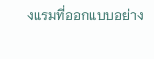งแรมที่ออกแบบอย่าง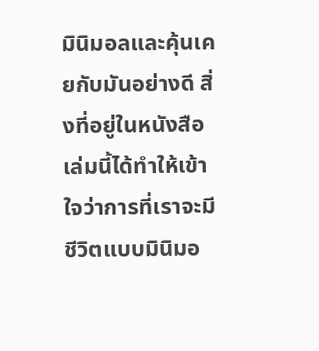มินิมอลและคุ้นเคยกับมันอย่างดี สิ่งที่อยู่ในหนังสือเล่มนี้ได้ทำให้เข้าใจว่าการที่เราจะมีชีวิตแบบมินิมอ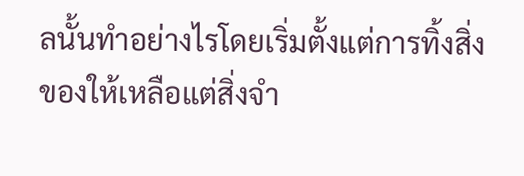ลนั้นทำอย่างไรโดยเริ่มตั้งแต่การทิ้งสิ่งของให้เหลือแต่สิ่งจำ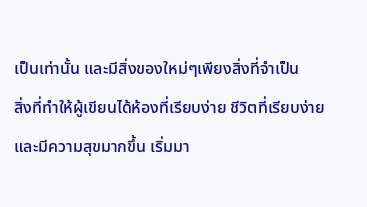เป็นเท่านั้น และมีสิ่งของใหม่ๆเพียงสิ่งที่จำเป็น
สิ่งที่ทำให้ผู้เขียนได้ห้องที่เรียบง่าย ชีวิตที่เรียบง่ายและมีความสุขมากขึ้น เริ่มมา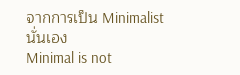จากการเป็น Minimalist นั่นเอง
Minimal is not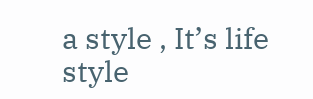a style , It’s life style